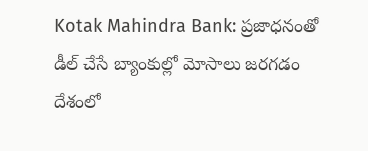Kotak Mahindra Bank: ప్రజాధనంతో డీల్ చేసే బ్యాంకుల్లో మోసాలు జరగడం దేశంలో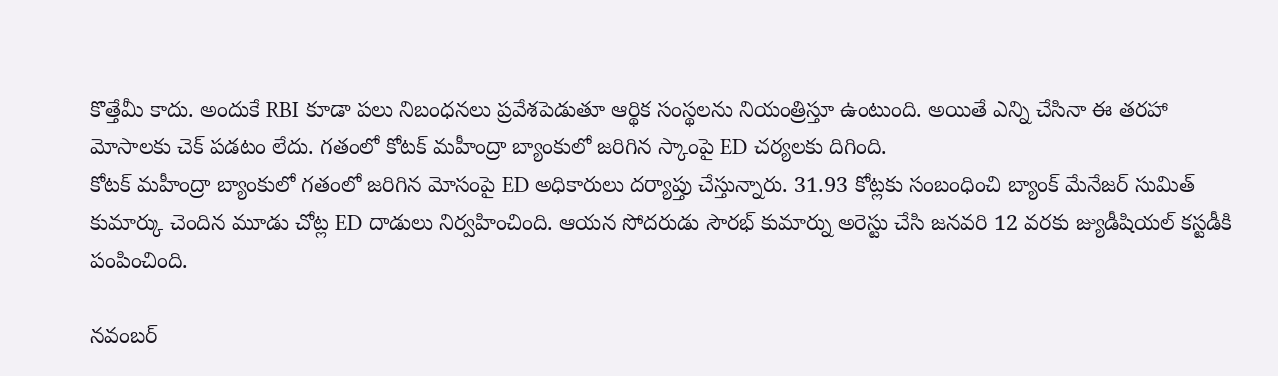కొత్తేమీ కాదు. అందుకే RBI కూడా పలు నిబంధనలు ప్రవేశపెడుతూ ఆర్థిక సంస్థలను నియంత్రిస్తూ ఉంటుంది. అయితే ఎన్ని చేసినా ఈ తరహా మోసాలకు చెక్ పడటం లేదు. గతంలో కోటక్ మహీంద్రా బ్యాంకులో జరిగిన స్కాంపై ED చర్యలకు దిగింది.
కోటక్ మహీంద్రా బ్యాంకులో గతంలో జరిగిన మోసంపై ED అధికారులు దర్యాప్తు చేస్తున్నారు. 31.93 కోట్లకు సంబంధించి బ్యాంక్ మేనేజర్ సుమిత్ కుమార్కు చెందిన మూడు చోట్ల ED దాడులు నిర్వహించింది. ఆయన సోదరుడు సౌరభ్ కుమార్ను అరెస్టు చేసి జనవరి 12 వరకు జ్యుడీషియల్ కస్టడీకి పంపించింది.

నవంబర్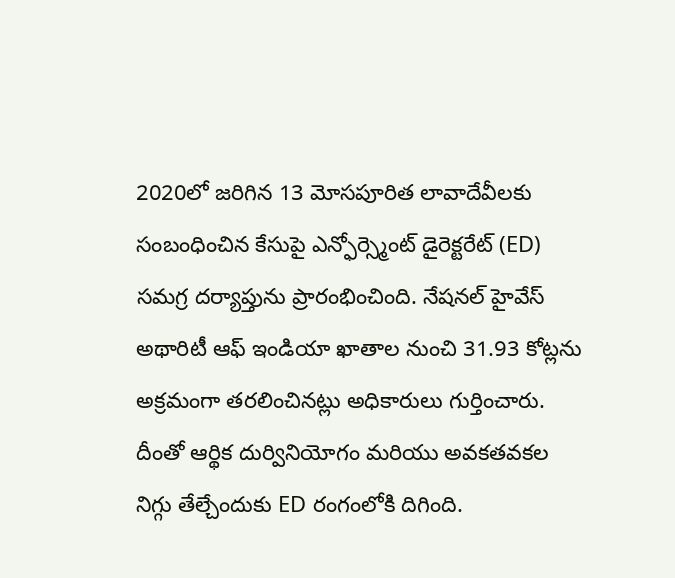2020లో జరిగిన 13 మోసపూరిత లావాదేవీలకు సంబంధించిన కేసుపై ఎన్ఫోర్స్మెంట్ డైరెక్టరేట్ (ED) సమగ్ర దర్యాప్తును ప్రారంభించింది. నేషనల్ హైవేస్ అథారిటీ ఆఫ్ ఇండియా ఖాతాల నుంచి 31.93 కోట్లను అక్రమంగా తరలించినట్లు అధికారులు గుర్తించారు. దీంతో ఆర్థిక దుర్వినియోగం మరియు అవకతవకల నిగ్గు తేల్చేందుకు ED రంగంలోకి దిగింది.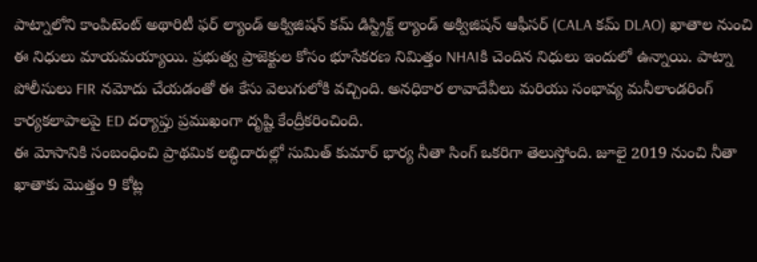పాట్నాలోని కాంపిటెంట్ అథారిటీ ఫర్ ల్యాండ్ అక్విజిషన్ కమ్ డిస్ట్రిక్ట్ ల్యాండ్ అక్విజిషన్ ఆఫీసర్ (CALA కమ్ DLAO) ఖాతాల నుంచి ఈ నిధులు మాయమయ్యాయి. ప్రభుత్వ ప్రాజెక్టుల కోసం భూసేకరణ నిమిత్తం NHAIకి చెందిన నిధులు ఇందులో ఉన్నాయి. పాట్నా పోలీసులు FIR నమోదు చేయడంతో ఈ కేసు వెలుగులోకి వచ్చింది. అనధికార లావాదేవీలు మరియు సంభావ్య మనీలాండరింగ్ కార్యకలాపాలపై ED దర్యాప్తు ప్రముఖంగా దృష్టి కేంద్రీకరించింది.
ఈ మోసానికి సంబంధించి ప్రాథమిక లబ్ధిదారుల్లో సుమిత్ కుమార్ భార్య నీతా సింగ్ ఒకరిగా తెలుస్తోంది. జూలై 2019 నుంచి నీతా ఖాతాకు మొత్తం 9 కోట్ల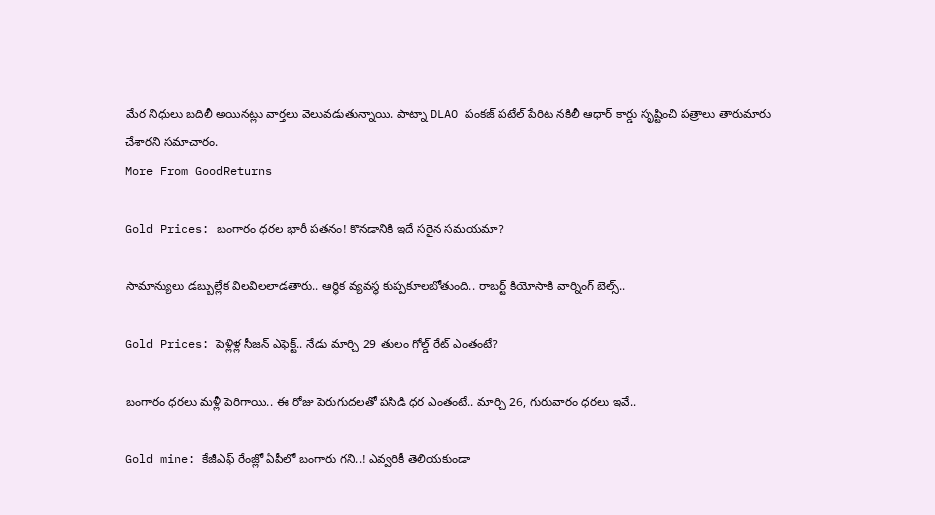మేర నిధులు బదిలీ అయినట్లు వార్తలు వెలువడుతున్నాయి. పాట్నా DLAO పంకజ్ పటేల్ పేరిట నకిలీ ఆధార్ కార్డు సృష్టించి పత్రాలు తారుమారు చేశారని సమాచారం.
More From GoodReturns

Gold Prices: బంగారం ధరల భారీ పతనం! కొనడానికి ఇదే సరైన సమయమా?

సామాన్యులు డబ్బుల్లేక విలవిలలాడతారు.. ఆర్థిక వ్యవస్థ కుప్పకూలబోతుంది.. రాబర్ట్ కియోసాకి వార్నింగ్ బెల్స్..

Gold Prices: పెళ్లిళ్ల సీజన్ ఎఫెక్ట్.. నేడు మార్చి 29 తులం గోల్డ్ రేట్ ఎంతంటే?

బంగారం ధరలు మళ్లీ పెరిగాయి.. ఈ రోజు పెరుగుదలతో పసిడి ధర ఎంతంటే.. మార్చి 26, గురువారం ధరలు ఇవే..

Gold mine: కేజీఎఫ్ రేంజ్లో ఏపీలో బంగారు గని..! ఎవ్వరికీ తెలియకుండా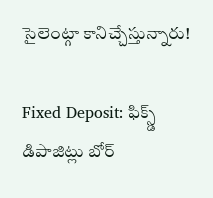సైలెంట్గా కానిచ్చేస్తున్నారు!

Fixed Deposit: ఫిక్స్డ్ డిపాజిట్లు బోర్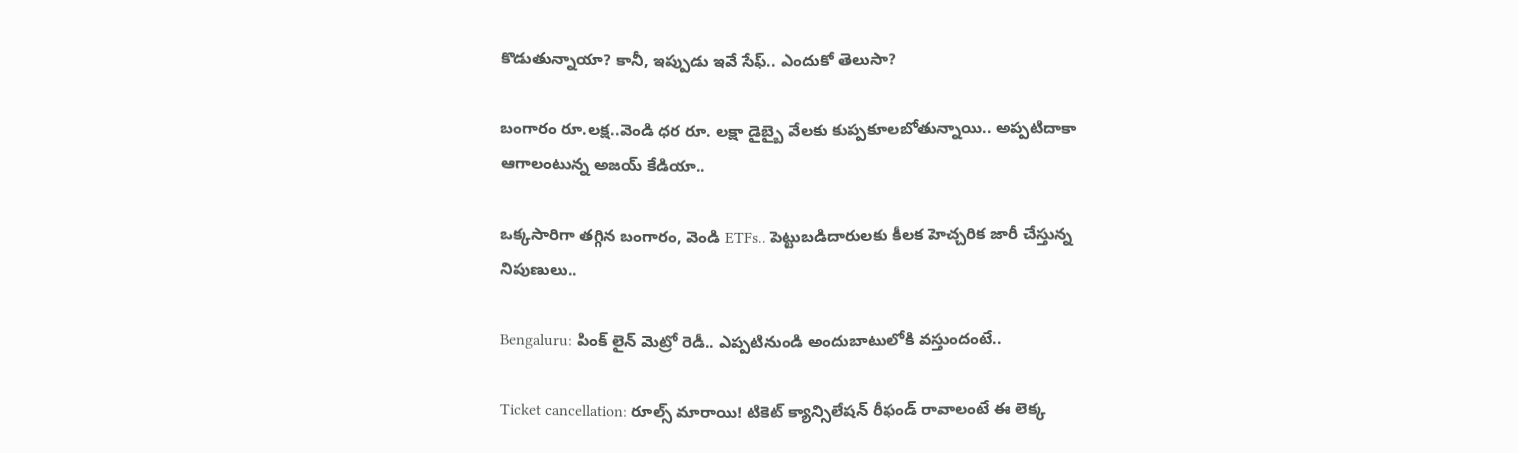కొడుతున్నాయా? కానీ, ఇప్పుడు ఇవే సేఫ్.. ఎందుకో తెలుసా?

బంగారం రూ.లక్ష..వెండి ధర రూ. లక్షా డైబ్బై వేలకు కుప్పకూలబోతున్నాయి.. అప్పటిదాకా ఆగాలంటున్న అజయ్ కేడియా..

ఒక్కసారిగా తగ్గిన బంగారం, వెండి ETFs.. పెట్టుబడిదారులకు కీలక హెచ్చరిక జారీ చేస్తున్న నిపుణులు..

Bengaluru: పింక్ లైన్ మెట్రో రెడీ.. ఎప్పటినుండి అందుబాటులోకి వస్తుందంటే..

Ticket cancellation: రూల్స్ మారాయి! టికెట్ క్యాన్సిలేషన్ రీఫండ్ రావాలంటే ఈ లెక్క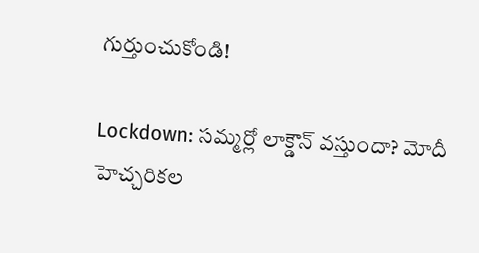గుర్తుంచుకోండి!

Lockdown: సమ్మర్లో లాక్డౌన్ వస్తుందా? మోదీ హెచ్చరికల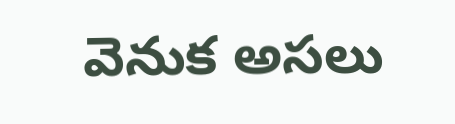వెనుక అసలు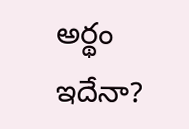అర్థం ఇదేనా?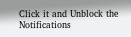Click it and Unblock the Notifications